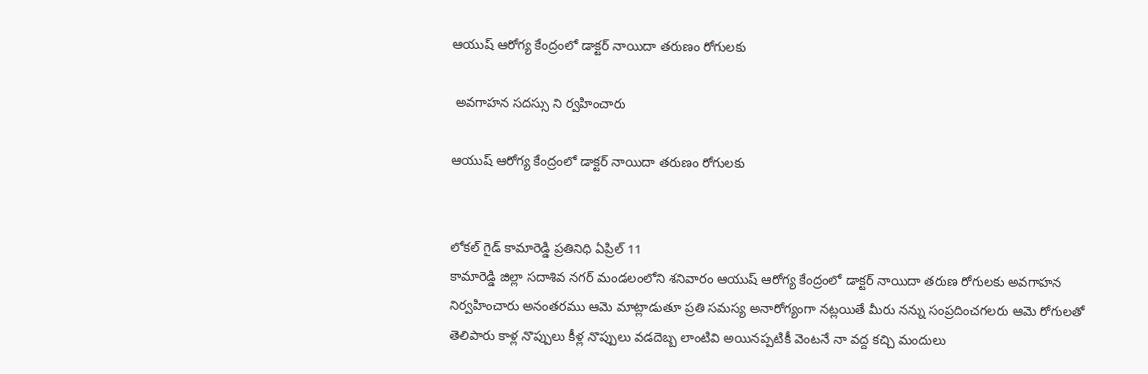ఆయుష్ ఆరోగ్య కేంద్రంలో డాక్టర్ నాయిదా తరుణం రోగులకు

 అవగాహన సదస్సు ని ర్వహించారు

ఆయుష్ ఆరోగ్య కేంద్రంలో డాక్టర్ నాయిదా తరుణం రోగులకు


లోకల్ గైడ్ కామారెడ్డి ప్రతినిధి ఏప్రిల్ 11
కామారెడ్డి జిల్లా సదాశివ నగర్ మండలంలోని శనివారం ఆయుష్ ఆరోగ్య కేంద్రంలో డాక్టర్ నాయిదా తరుణ రోగులకు అవగాహన నిర్వహించారు అనంతరము ఆమె మాట్లాడుతూ ప్రతి సమస్య అనారోగ్యంగా నట్లయితే మీరు నన్ను సంప్రదించగలరు ఆమె రోగులతో తెలిపారు కాళ్ల నొప్పులు కీళ్ల నొప్పులు వడదెబ్బ లాంటివి అయినప్పటికీ వెంటనే నా వద్ద కచ్చి మందులు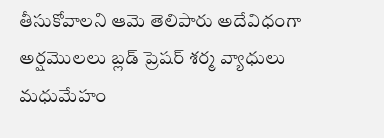తీసుకోవాలని ఆమె తెలిపారు అదేవిధంగా అర్షమొలలు బ్లడ్ ప్రెషర్ శర్మ వ్యాధులు మధుమేహం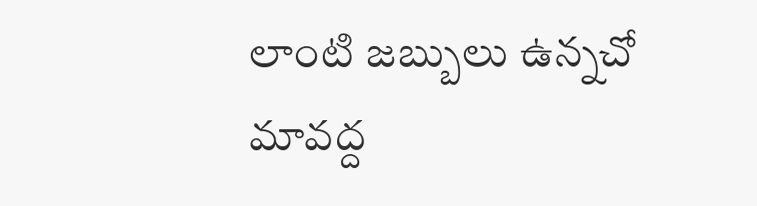లాంటి జబ్బులు ఉన్నచో మావద్ద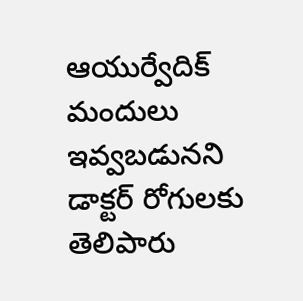ఆయుర్వేదిక్ మందులు ఇవ్వబడునని డాక్టర్ రోగులకు తెలిపారు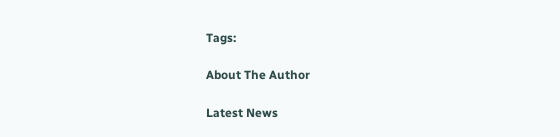Tags:

About The Author

Latest News